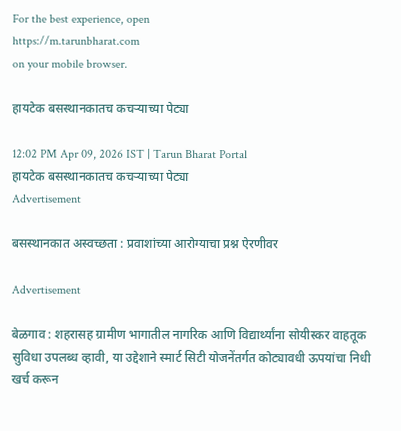For the best experience, open
https://m.tarunbharat.com
on your mobile browser.

हायटेक बसस्थानकातच कचऱ्याच्या पेट्या

12:02 PM Apr 09, 2026 IST | Tarun Bharat Portal
हायटेक बसस्थानकातच कचऱ्याच्या पेट्या
Advertisement

बसस्थानकात अस्वच्छता : प्रवाशांच्या आरोग्याचा प्रश्न ऐरणीवर

Advertisement

बेळगाव : शहरासह ग्रामीण भागातील नागरिक आणि विद्यार्थ्यांना सोयीस्कर वाहतूक सुविधा उपलब्ध व्हावी, या उद्देशाने स्मार्ट सिटी योजनेंतर्गत कोट्यावधी ऊपयांचा निधी खर्च करून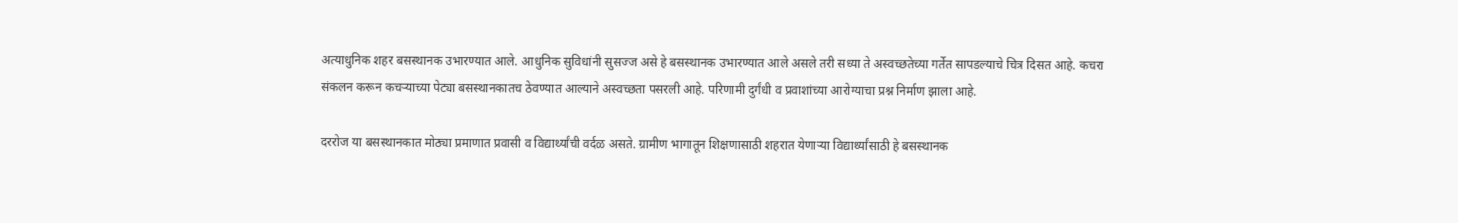अत्याधुनिक शहर बसस्थानक उभारण्यात आले. आधुनिक सुविधांनी सुसज्ज असे हे बसस्थानक उभारण्यात आले असले तरी सध्या ते अस्वच्छतेच्या गर्तेत सापडल्याचे चित्र दिसत आहे. कचरा संकलन करून कचऱ्याच्या पेट्या बसस्थानकातच ठेवण्यात आल्याने अस्वच्छता पसरली आहे. परिणामी दुर्गंधी व प्रवाशांच्या आरोग्याचा प्रश्न निर्माण झाला आहे.

दररोज या बसस्थानकात मोठ्या प्रमाणात प्रवासी व विद्यार्थ्यांची वर्दळ असते. ग्रामीण भागातून शिक्षणासाठी शहरात येणाऱ्या विद्यार्थ्यांसाठी हे बसस्थानक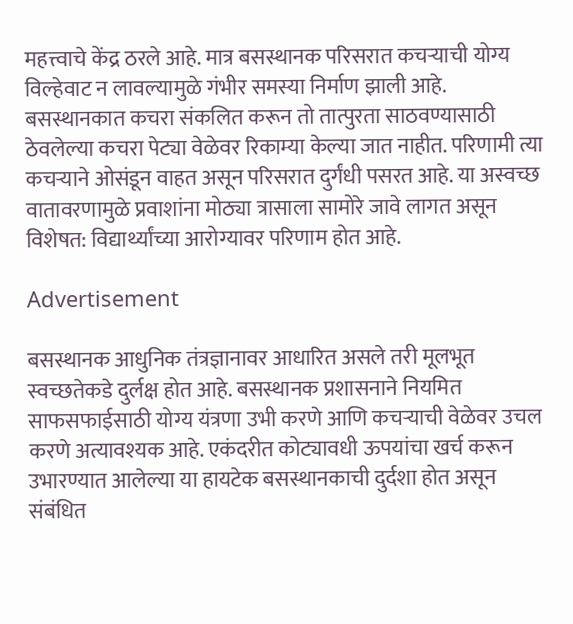महत्त्वाचे केंद्र ठरले आहे. मात्र बसस्थानक परिसरात कचऱ्याची योग्य विल्हेवाट न लावल्यामुळे गंभीर समस्या निर्माण झाली आहे. बसस्थानकात कचरा संकलित करून तो तात्पुरता साठवण्यासाठी ठेवलेल्या कचरा पेट्या वेळेवर रिकाम्या केल्या जात नाहीत. परिणामी त्या कचऱ्याने ओसंडून वाहत असून परिसरात दुर्गंधी पसरत आहे. या अस्वच्छ वातावरणामुळे प्रवाशांना मोठ्या त्रासाला सामोरे जावे लागत असून विशेषत: विद्यार्थ्यांच्या आरोग्यावर परिणाम होत आहे.

Advertisement

बसस्थानक आधुनिक तंत्रज्ञानावर आधारित असले तरी मूलभूत स्वच्छतेकडे दुर्लक्ष होत आहे. बसस्थानक प्रशासनाने नियमित साफसफाईसाठी योग्य यंत्रणा उभी करणे आणि कचऱ्याची वेळेवर उचल करणे अत्यावश्यक आहे. एकंदरीत कोट्यावधी ऊपयांचा खर्च करून उभारण्यात आलेल्या या हायटेक बसस्थानकाची दुर्दशा होत असून संबंधित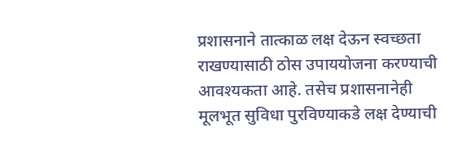प्रशासनाने तात्काळ लक्ष देऊन स्वच्छता राखण्यासाठी ठोस उपाययोजना करण्याची आवश्यकता आहे. तसेच प्रशासनानेही मूलभूत सुविधा पुरविण्याकडे लक्ष देण्याची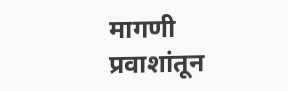मागणी प्रवाशांतून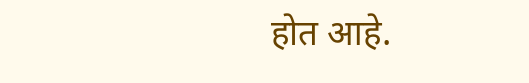होत आहे.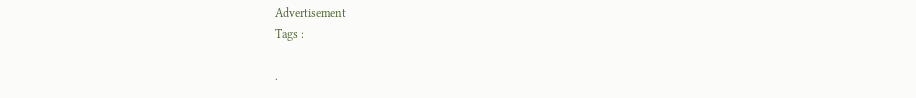Advertisement
Tags :

.